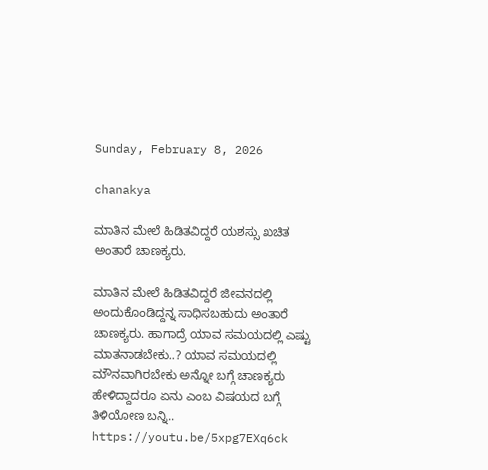Sunday, February 8, 2026

chanakya

ಮಾತಿನ ಮೇಲೆ ಹಿಡಿತವಿದ್ದರೆ ಯಶಸ್ಸು ಖಚಿತ ಅಂತಾರೆ ಚಾಣಕ್ಯರು.

ಮಾತಿನ ಮೇಲೆ ಹಿಡಿತವಿದ್ದರೆ ಜೀವನದಲ್ಲಿ ಅಂದುಕೊಂಡಿದ್ದನ್ನ ಸಾಧಿಸಬಹುದು ಅಂತಾರೆ ಚಾಣಕ್ಯರು. ಹಾಗಾದ್ರೆ ಯಾವ ಸಮಯದಲ್ಲಿ ಎಷ್ಟು ಮಾತನಾಡಬೇಕು..? ಯಾವ ಸಮಯದಲ್ಲಿ ಮೌನವಾಗಿರಬೇಕು ಅನ್ನೋ ಬಗ್ಗೆ ಚಾಣಕ್ಯರು ಹೇಳಿದ್ದಾದರೂ ಏನು ಎಂಬ ವಿಷಯದ ಬಗ್ಗೆ ತಿಳಿಯೋಣ ಬನ್ನಿ.. https://youtu.be/5xpg7EXq6ck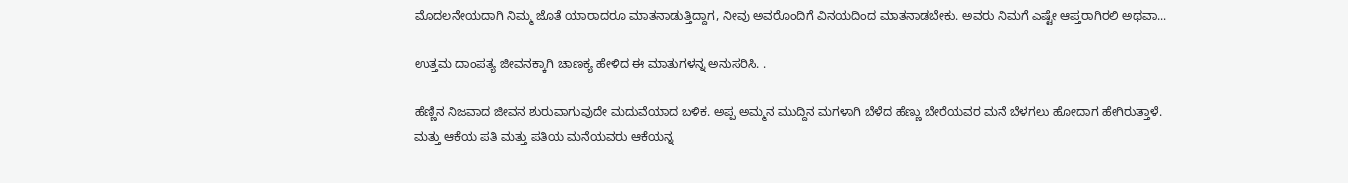ಮೊದಲನೇಯದಾಗಿ ನಿಮ್ಮ ಜೊತೆ ಯಾರಾದರೂ ಮಾತನಾಡುತ್ತಿದ್ದಾಗ, ನೀವು ಅವರೊಂದಿಗೆ ವಿನಯದಿಂದ ಮಾತನಾಡಬೇಕು. ಅವರು ನಿಮಗೆ ಎಷ್ಟೇ ಆಪ್ತರಾಗಿರಲಿ ಅಥವಾ...

ಉತ್ತಮ ದಾಂಪತ್ಯ ಜೀವನಕ್ಕಾಗಿ ಚಾಣಕ್ಯ ಹೇಳಿದ ಈ ಮಾತುಗಳನ್ನ ಅನುಸರಿಸಿ. .

ಹೆಣ್ಣಿನ ನಿಜವಾದ ಜೀವನ ಶುರುವಾಗುವುದೇ ಮದುವೆಯಾದ ಬಳಿಕ. ಅಪ್ಪ ಅಮ್ಮನ ಮುದ್ದಿನ ಮಗಳಾಗಿ ಬೆಳೆದ ಹೆಣ್ಣು ಬೇರೆಯವರ ಮನೆ ಬೆಳಗಲು ಹೋದಾಗ ಹೇಗಿರುತ್ತಾಳೆ. ಮತ್ತು ಆಕೆಯ ಪತಿ ಮತ್ತು ಪತಿಯ ಮನೆಯವರು ಆಕೆಯನ್ನ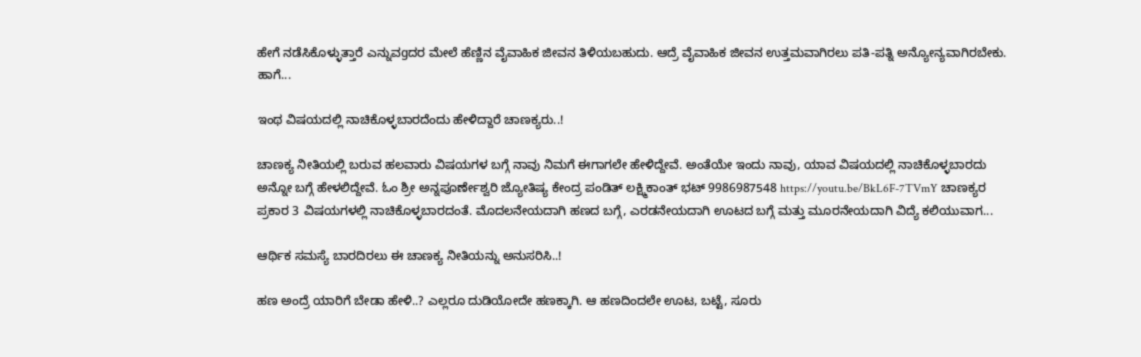ಹೇಗೆ ನಡೆಸಿಕೊಳ್ಳುತ್ತಾರೆ ಎನ್ನುವgದರ ಮೇಲೆ ಹೆಣ್ಣಿನ ವೈವಾಹಿಕ ಜೀವನ ತಿಳಿಯಬಹುದು. ಆದ್ರೆ ವೈವಾಹಿಕ ಜೀವನ ಉತ್ತಮವಾಗಿರಲು ಪತಿ-ಪತ್ನಿ ಅನ್ಯೋನ್ಯವಾಗಿರಬೇಕು. ಹಾಗೆ...

ಇಂಥ ವಿಷಯದಲ್ಲಿ ನಾಚಿಕೊಳ್ಳಬಾರದೆಂದು ಹೇಳಿದ್ದಾರೆ ಚಾಣಕ್ಯರು..!

ಚಾಣಕ್ಯ ನೀತಿಯಲ್ಲಿ ಬರುವ ಹಲವಾರು ವಿಷಯಗಳ ಬಗ್ಗೆ ನಾವು ನಿಮಗೆ ಈಗಾಗಲೇ ಹೇಳಿದ್ದೇವೆ. ಅಂತೆಯೇ ಇಂದು ನಾವು, ಯಾವ ವಿಷಯದಲ್ಲಿ ನಾಚಿಕೊಳ್ಳಬಾರದು ಅನ್ನೋ ಬಗ್ಗೆ ಹೇಳಲಿದ್ದೇವೆ. ಓಂ ಶ್ರೀ ಅನ್ನಪೂರ್ಣೇಶ್ವರಿ ಜ್ಯೋತಿಷ್ಯ ಕೇಂದ್ರ ಪಂಡಿತ್ ಲಕ್ಷ್ಮಿಕಾಂತ್ ಭಟ್ 9986987548 https://youtu.be/BkL6F-7TVmY ಚಾಣಕ್ಯರ ಪ್ರಕಾರ 3 ವಿಷಯಗಳಲ್ಲಿ ನಾಚಿಕೊಳ್ಳಬಾರದಂತೆ. ಮೊದಲನೇಯದಾಗಿ ಹಣದ ಬಗ್ಗೆ, ಎರಡನೇಯದಾಗಿ ಊಟದ ಬಗ್ಗೆ ಮತ್ತು ಮೂರನೇಯದಾಗಿ ವಿದ್ಯೆ ಕಲಿಯುವಾಗ...

ಆರ್ಥಿಕ ಸಮಸ್ಯೆ ಬಾರದಿರಲು ಈ ಚಾಣಕ್ಯ ನೀತಿಯನ್ನು ಅನುಸರಿಸಿ..!

ಹಣ ಅಂದ್ರೆ ಯಾರಿಗೆ ಬೇಡಾ ಹೇಳಿ..? ಎಲ್ಲರೂ ದುಡಿಯೋದೇ ಹಣಕ್ಕಾಗಿ. ಆ ಹಣದಿಂದಲೇ ಊಟ, ಬಟ್ಟೆ, ಸೂರು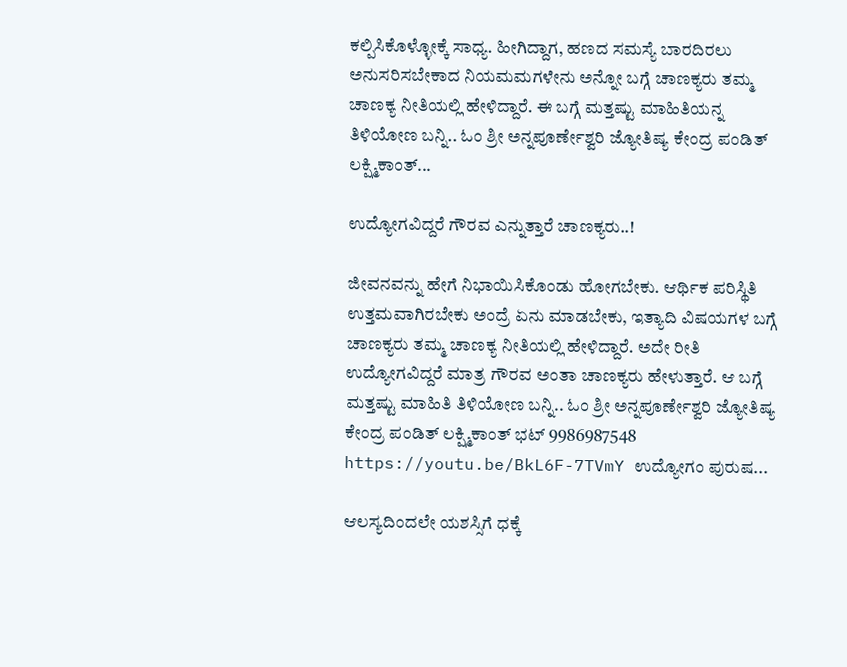ಕಲ್ಪಿಸಿಕೊಳ್ಳೋಕ್ಕೆ ಸಾಧ್ಯ. ಹೀಗಿದ್ದಾಗ, ಹಣದ ಸಮಸ್ಯೆ ಬಾರದಿರಲು ಅನುಸರಿಸಬೇಕಾದ ನಿಯಮಮಗಳೇನು ಅನ್ನೋ ಬಗ್ಗೆ ಚಾಣಕ್ಯರು ತಮ್ಮ ಚಾಣಕ್ಯ ನೀತಿಯಲ್ಲಿ ಹೇಳಿದ್ದಾರೆ. ಈ ಬಗ್ಗೆ ಮತ್ತಷ್ಟು ಮಾಹಿತಿಯನ್ನ ತಿಳಿಯೋಣ ಬನ್ನಿ.. ಓಂ ಶ್ರೀ ಅನ್ನಪೂರ್ಣೇಶ್ವರಿ ಜ್ಯೋತಿಷ್ಯ ಕೇಂದ್ರ ಪಂಡಿತ್ ಲಕ್ಷ್ಮಿಕಾಂತ್...

ಉದ್ಯೋಗವಿದ್ದರೆ ಗೌರವ ಎನ್ನುತ್ತಾರೆ ಚಾಣಕ್ಯರು..!

ಜೀವನವನ್ನು ಹೇಗೆ ನಿಭಾಯಿಸಿಕೊಂಡು ಹೋಗಬೇಕು. ಆರ್ಥಿಕ ಪರಿಸ್ಥಿತಿ ಉತ್ತಮವಾಗಿರಬೇಕು ಅಂದ್ರೆ ಏನು ಮಾಡಬೇಕು, ಇತ್ಯಾದಿ ವಿಷಯಗಳ ಬಗ್ಗೆ ಚಾಣಕ್ಯರು ತಮ್ಮ ಚಾಣಕ್ಯ ನೀತಿಯಲ್ಲಿ ಹೇಳಿದ್ದಾರೆ. ಅದೇ ರೀತಿ ಉದ್ಯೋಗವಿದ್ದರೆ ಮಾತ್ರ ಗೌರವ ಅಂತಾ ಚಾಣಕ್ಯರು ಹೇಳುತ್ತಾರೆ. ಆ ಬಗ್ಗೆ ಮತ್ತಷ್ಟು ಮಾಹಿತಿ ತಿಳಿಯೋಣ ಬನ್ನಿ.. ಓಂ ಶ್ರೀ ಅನ್ನಪೂರ್ಣೇಶ್ವರಿ ಜ್ಯೋತಿಷ್ಯ ಕೇಂದ್ರ ಪಂಡಿತ್ ಲಕ್ಷ್ಮಿಕಾಂತ್ ಭಟ್ 9986987548 https://youtu.be/BkL6F-7TVmY ಉದ್ಯೋಗಂ ಪುರುಷ...

ಆಲಸ್ಯದಿಂದಲೇ ಯಶಸ್ಸಿಗೆ ಧಕ್ಕೆ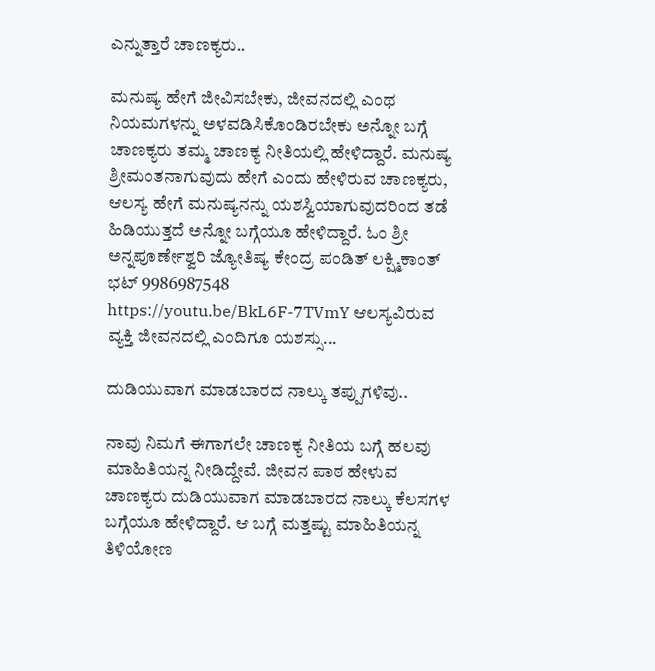ಎನ್ನುತ್ತಾರೆ ಚಾಣಕ್ಯರು..

ಮನುಷ್ಯ ಹೇಗೆ ಜೀವಿಸಬೇಕು, ಜೀವನದಲ್ಲಿ ಎಂಥ ನಿಯಮಗಳನ್ನು ಅಳವಡಿಸಿಕೊಂಡಿರಬೇಕು ಅನ್ನೋ ಬಗ್ಗೆ ಚಾಣಕ್ಯರು ತಮ್ಮ ಚಾಣಕ್ಯ ನೀತಿಯಲ್ಲಿ ಹೇಳಿದ್ದಾರೆ. ಮನುಷ್ಯ ಶ್ರೀಮಂತನಾಗುವುದು ಹೇಗೆ ಎಂದು ಹೇಳಿರುವ ಚಾಣಕ್ಯರು, ಆಲಸ್ಯ ಹೇಗೆ ಮನುಷ್ಯನನ್ನು ಯಶಸ್ವಿಯಾಗುವುದರಿಂದ ತಡೆ ಹಿಡಿಯುತ್ತದೆ ಅನ್ನೋ ಬಗ್ಗೆಯೂ ಹೇಳಿದ್ದಾರೆ. ಓಂ ಶ್ರೀ ಅನ್ನಪೂರ್ಣೇಶ್ವರಿ ಜ್ಯೋತಿಷ್ಯ ಕೇಂದ್ರ ಪಂಡಿತ್ ಲಕ್ಷ್ಮಿಕಾಂತ್ ಭಟ್ 9986987548 https://youtu.be/BkL6F-7TVmY ಆಲಸ್ಯವಿರುವ ವ್ಯಕ್ತಿ ಜೀವನದಲ್ಲಿ ಎಂದಿಗೂ ಯಶಸ್ಸು...

ದುಡಿಯುವಾಗ ಮಾಡಬಾರದ ನಾಲ್ಕು ತಪ್ಪುಗಳಿವು..

ನಾವು ನಿಮಗೆ ಈಗಾಗಲೇ ಚಾಣಕ್ಯ ನೀತಿಯ ಬಗ್ಗೆ ಹಲವು ಮಾಹಿತಿಯನ್ನ ನೀಡಿದ್ದೇವೆ. ಜೀವನ ಪಾಠ ಹೇಳುವ ಚಾಣಕ್ಯರು ದುಡಿಯುವಾಗ ಮಾಡಬಾರದ ನಾಲ್ಕು ಕೆಲಸಗಳ ಬಗ್ಗೆಯೂ ಹೇಳಿದ್ದಾರೆ. ಆ ಬಗ್ಗೆ ಮತ್ತಷ್ಟು ಮಾಹಿತಿಯನ್ನ ತಿಳಿಯೋಣ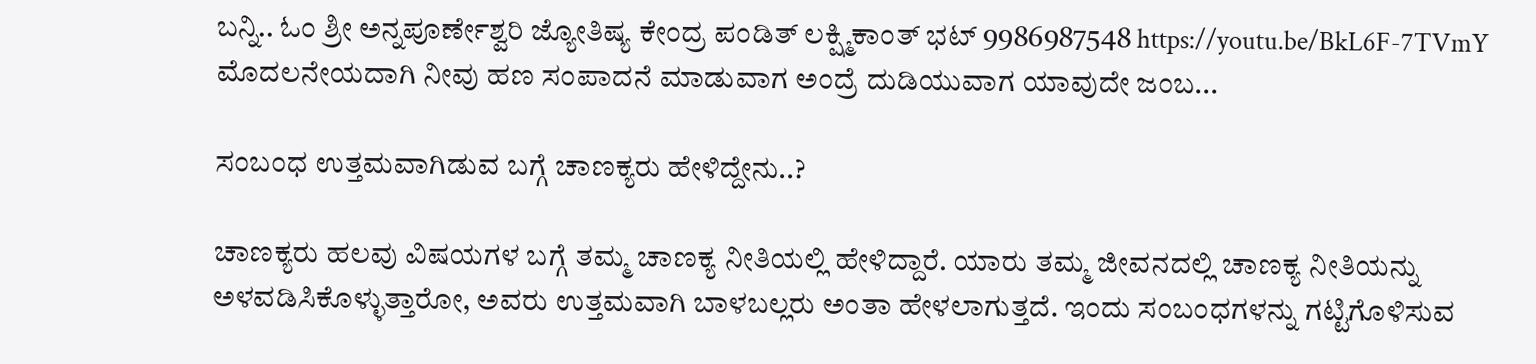ಬನ್ನಿ.. ಓಂ ಶ್ರೀ ಅನ್ನಪೂರ್ಣೇಶ್ವರಿ ಜ್ಯೋತಿಷ್ಯ ಕೇಂದ್ರ ಪಂಡಿತ್ ಲಕ್ಷ್ಮಿಕಾಂತ್ ಭಟ್ 9986987548 https://youtu.be/BkL6F-7TVmY ಮೊದಲನೇಯದಾಗಿ ನೀವು ಹಣ ಸಂಪಾದನೆ ಮಾಡುವಾಗ ಅಂದ್ರೆ ದುಡಿಯುವಾಗ ಯಾವುದೇ ಜಂಬ...

ಸಂಬಂಧ ಉತ್ತಮವಾಗಿಡುವ ಬಗ್ಗೆ ಚಾಣಕ್ಯರು ಹೇಳಿದ್ದೇನು..?

ಚಾಣಕ್ಯರು ಹಲವು ವಿಷಯಗಳ ಬಗ್ಗೆ ತಮ್ಮ ಚಾಣಕ್ಯ ನೀತಿಯಲ್ಲಿ ಹೇಳಿದ್ದಾರೆ. ಯಾರು ತಮ್ಮ ಜೀವನದಲ್ಲಿ ಚಾಣಕ್ಯ ನೀತಿಯನ್ನು ಅಳವಡಿಸಿಕೊಳ್ಳುತ್ತಾರೋ, ಅವರು ಉತ್ತಮವಾಗಿ ಬಾಳಬಲ್ಲರು ಅಂತಾ ಹೇಳಲಾಗುತ್ತದೆ. ಇಂದು ಸಂಬಂಧಗಳನ್ನು ಗಟ್ಟಿಗೊಳಿಸುವ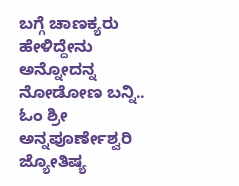ಬಗ್ಗೆ ಚಾಣಕ್ಯರು ಹೇಳಿದ್ದೇನು ಅನ್ನೋದನ್ನ ನೋಡೋಣ ಬನ್ನಿ.. ಓಂ ಶ್ರೀ ಅನ್ನಪೂರ್ಣೇಶ್ವರಿ ಜ್ಯೋತಿಷ್ಯ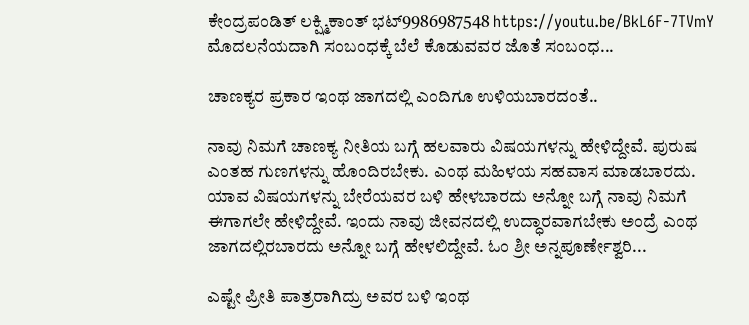ಕೇಂದ್ರಪಂಡಿತ್ ಲಕ್ಷ್ಮಿಕಾಂತ್ ಭಟ್9986987548 https://youtu.be/BkL6F-7TVmY ಮೊದಲನೆಯದಾಗಿ ಸಂಬಂಧಕ್ಕೆ ಬೆಲೆ ಕೊಡುವವರ ಜೊತೆ ಸಂಬಂಧ...

ಚಾಣಕ್ಯರ ಪ್ರಕಾರ ಇಂಥ ಜಾಗದಲ್ಲಿ ಎಂದಿಗೂ ಉಳಿಯಬಾರದಂತೆ..

ನಾವು ನಿಮಗೆ ಚಾಣಕ್ಯ ನೀತಿಯ ಬಗ್ಗೆ ಹಲವಾರು ವಿಷಯಗಳನ್ನು ಹೇಳಿದ್ದೇವೆ. ಪುರುಷ ಎಂತಹ ಗುಣಗಳನ್ನು ಹೊಂದಿರಬೇಕು. ಎಂಥ ಮಹಿಳಯ ಸಹವಾಸ ಮಾಡಬಾರದು. ಯಾವ ವಿಷಯಗಳನ್ನು ಬೇರೆಯವರ ಬಳಿ ಹೇಳಬಾರದು ಅನ್ನೋ ಬಗ್ಗೆ ನಾವು ನಿಮಗೆ ಈಗಾಗಲೇ ಹೇಳಿದ್ದೇವೆ. ಇಂದು ನಾವು ಜೀವನದಲ್ಲಿ ಉದ್ಧಾರವಾಗಬೇಕು ಅಂದ್ರೆ ಎಂಥ ಜಾಗದಲ್ಲಿರಬಾರದು ಅನ್ನೋ ಬಗ್ಗೆ ಹೇಳಲಿದ್ದೇವೆ. ಓಂ ಶ್ರೀ ಅನ್ನಪೂರ್ಣೇಶ್ವರಿ...

ಎಷ್ಟೇ ಪ್ರೀತಿ ಪಾತ್ರರಾಗಿದ್ರು ಅವರ ಬಳಿ ಇಂಥ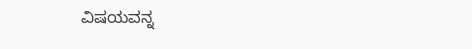ವಿಷಯವನ್ನ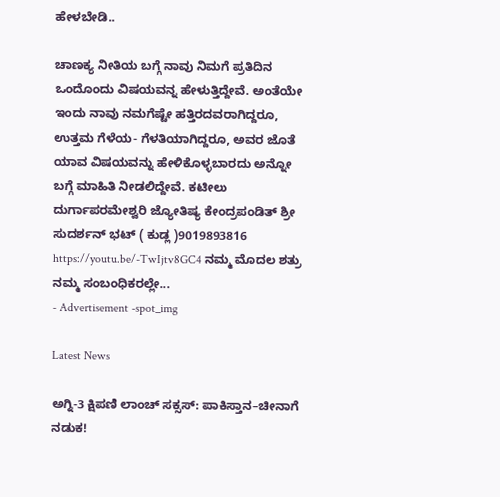ಹೇಳಬೇಡಿ..

ಚಾಣಕ್ಯ ನೀತಿಯ ಬಗ್ಗೆ ನಾವು ನಿಮಗೆ ಪ್ರತಿದಿನ ಒಂದೊಂದು ವಿಷಯವನ್ನ ಹೇಳುತ್ತಿದ್ದೇವೆ. ಅಂತೆಯೇ ಇಂದು ನಾವು ನಮಗೆಷ್ಟೇ ಹತ್ತಿರದವರಾಗಿದ್ದರೂ, ಉತ್ತಮ ಗೆಳೆಯ- ಗೆಳತಿಯಾಗಿದ್ದರೂ, ಅವರ ಜೊತೆ ಯಾವ ವಿಷಯವನ್ನು ಹೇಳಿಕೊಳ್ಳಬಾರದು ಅನ್ನೋ ಬಗ್ಗೆ ಮಾಹಿತಿ ನೀಡಲಿದ್ದೇವೆ. ಕಟೀಲು ದುರ್ಗಾಪರಮೇಶ್ವರಿ ಜ್ಯೋತಿಷ್ಯ ಕೇಂದ್ರಪಂಡಿತ್ ಶ್ರೀ ಸುದರ್ಶನ್ ಭಟ್ ( ಕುಡ್ಲ )9019893816 https://youtu.be/-TwIjtv8GC4 ನಮ್ಮ ಮೊದಲ ಶತ್ರು ನಮ್ಮ ಸಂಬಂಧಿಕರಲ್ಲೇ...
- Advertisement -spot_img

Latest News

ಅಗ್ನಿ-3 ಕ್ಷಿಪಣಿ ಲಾಂಚ್ ಸಕ್ಸಸ್: ಪಾಕಿಸ್ತಾನ–ಚೀನಾಗೆ ನಡುಕ!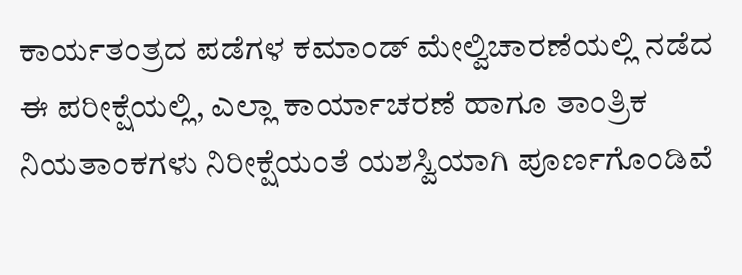ಕಾರ್ಯತಂತ್ರದ ಪಡೆಗಳ ಕಮಾಂಡ್ ಮೇಲ್ವಿಚಾರಣೆಯಲ್ಲಿ ನಡೆದ ಈ ಪರೀಕ್ಷೆಯಲ್ಲಿ, ಎಲ್ಲಾ ಕಾರ್ಯಾಚರಣೆ ಹಾಗೂ ತಾಂತ್ರಿಕ ನಿಯತಾಂಕಗಳು ನಿರೀಕ್ಷೆಯಂತೆ ಯಶಸ್ವಿಯಾಗಿ ಪೂರ್ಣಗೊಂಡಿವೆ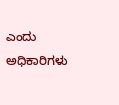ಎಂದು ಅಧಿಕಾರಿಗಳು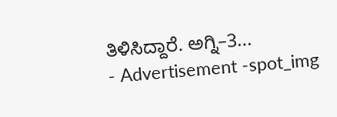ತಿಳಿಸಿದ್ದಾರೆ. ಅಗ್ನಿ–3...
- Advertisement -spot_img